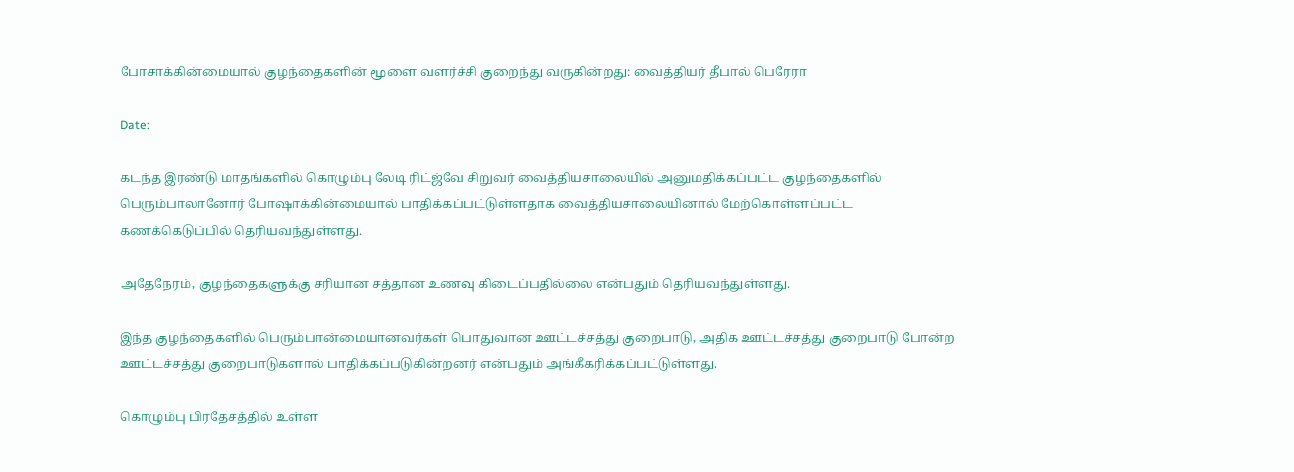போசாக்கின்மையால் குழந்தைகளின் மூளை வளர்ச்சி குறைந்து வருகின்றது: வைத்தியர் தீபால் பெரேரா

Date:

கடந்த இரண்டு மாதங்களில் கொழும்பு லேடி ரிட்ஜ்வே சிறுவர் வைத்தியசாலையில் அனுமதிக்கப்பட்ட குழந்தைகளில் பெரும்பாலானோர் போஷாக்கின்மையால் பாதிக்கப்பட்டுள்ளதாக வைத்தியசாலையினால் மேற்கொள்ளப்பட்ட கணக்கெடுப்பில் தெரியவந்துள்ளது.

அதேநேரம், குழந்தைகளுக்கு சரியான சத்தான உணவு கிடைப்பதில்லை என்பதும் தெரியவந்துள்ளது.

இந்த குழந்தைகளில் பெரும்பான்மையானவர்கள் பொதுவான ஊட்டச்சத்து குறைபாடு, அதிக ஊட்டச்சத்து குறைபாடு போன்ற ஊட்டச்சத்து குறைபாடுகளால் பாதிக்கப்படுகின்றனர் என்பதும் அங்கீகரிக்கப்பட்டுள்ளது.

கொழும்பு பிரதேசத்தில் உள்ள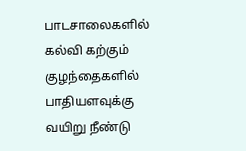பாடசாலைகளில் கல்வி கற்கும் குழந்தைகளில் பாதியளவுக்கு வயிறு நீண்டு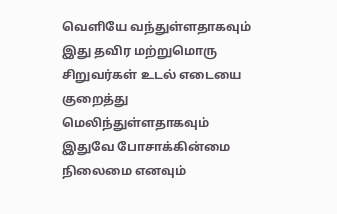வெளியே வந்துள்ளதாகவும் இது தவிர மற்றுமொரு சிறுவர்கள் உடல் எடையை குறைத்து மெலிந்துள்ளதாகவும் இதுவே போசாக்கின்மை நிலைமை எனவும்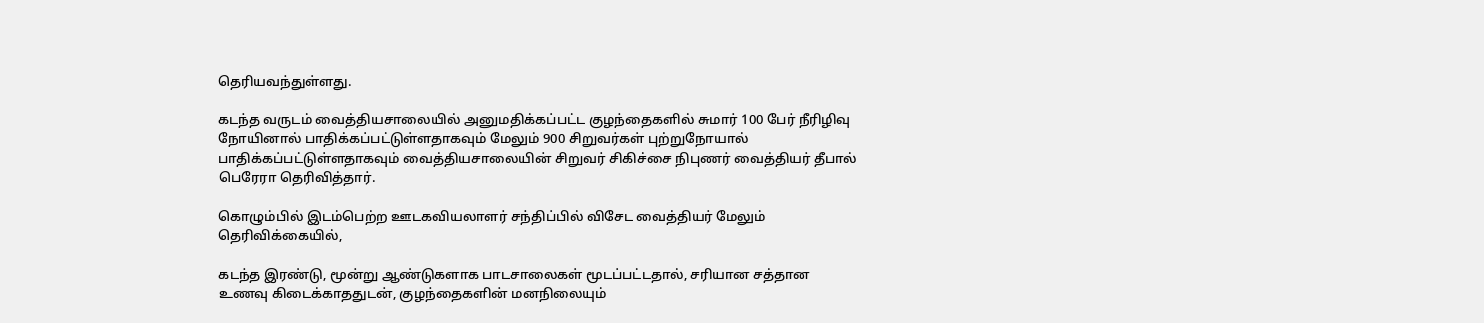தெரியவந்துள்ளது.

கடந்த வருடம் வைத்தியசாலையில் அனுமதிக்கப்பட்ட குழந்தைகளில் சுமார் 100 பேர் நீரிழிவு நோயினால் பாதிக்கப்பட்டுள்ளதாகவும் மேலும் 900 சிறுவர்கள் புற்றுநோயால் பாதிக்கப்பட்டுள்ளதாகவும் வைத்தியசாலையின் சிறுவர் சிகிச்சை நிபுணர் வைத்தியர் தீபால் பெரேரா தெரிவித்தார்.

கொழும்பில் இடம்பெற்ற ஊடகவியலாளர் சந்திப்பில் விசேட வைத்தியர் மேலும் தெரிவிக்கையில்,

கடந்த இரண்டு, மூன்று ஆண்டுகளாக பாடசாலைகள் மூடப்பட்டதால், சரியான சத்தான உணவு கிடைக்காததுடன், குழந்தைகளின் மனநிலையும்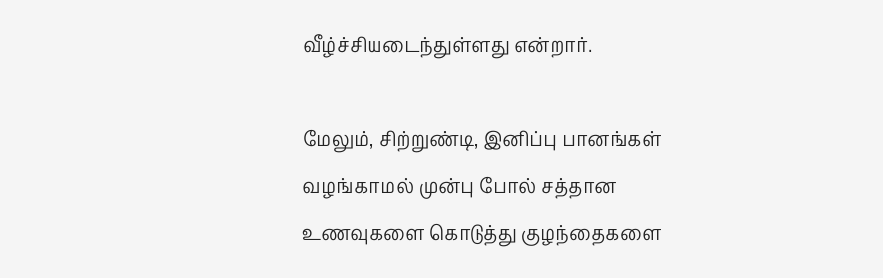வீழ்ச்சியடைந்துள்ளது என்றார்.

மேலும், சிற்றுண்டி, இனிப்பு பானங்கள் வழங்காமல் முன்பு போல் சத்தான உணவுகளை கொடுத்து குழந்தைகளை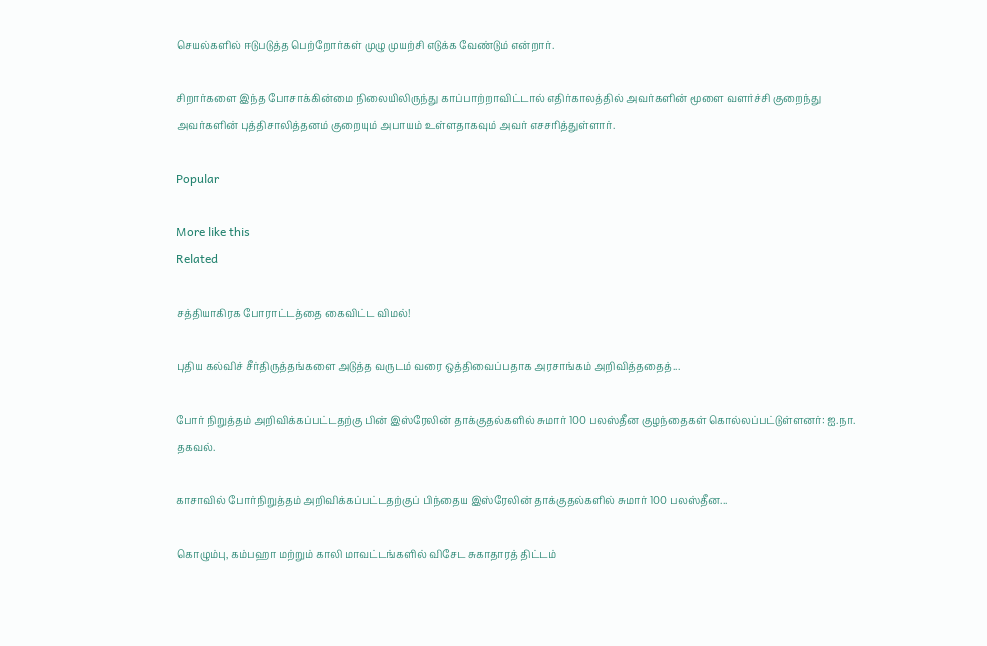செயல்களில் ஈடுபடுத்த பெற்றோர்கள் முழு முயற்சி எடுக்க வேண்டும் என்றார்.

சிறார்களை இந்த போசாக்கின்மை நிலையிலிருந்து காப்பாற்றாவிட்டால் எதிர்காலத்தில் அவர்களின் மூளை வளர்ச்சி குறைந்து அவர்களின் புத்திசாலித்தனம் குறையும் அபாயம் உள்ளதாகவும் அவர் எசசரித்துள்ளார்.

Popular

More like this
Related

சத்தியாகிரக போராட்டத்தை கைவிட்ட விமல்!

புதிய கல்விச் சீர்திருத்தங்களை அடுத்த வருடம் வரை ஒத்திவைப்பதாக அரசாங்கம் அறிவித்ததைத்...

போர் நிறுத்தம் அறிவிக்கப்பட்டதற்கு பின் இஸ்ரேலின் தாக்குதல்களில் சுமார் 100 பலஸ்தீன குழந்தைகள் கொல்லப்பட்டுள்ளனர்: ஐ.நா. தகவல்.

காசாவில் போர்நிறுத்தம் அறிவிக்கப்பட்டதற்குப் பிந்தைய இஸ்ரேலின் தாக்குதல்களில் சுமார் 100 பலஸ்தீன...

கொழும்பு, கம்பஹா மற்றும் காலி மாவட்டங்களில் விசேட சுகாதாரத் திட்டம்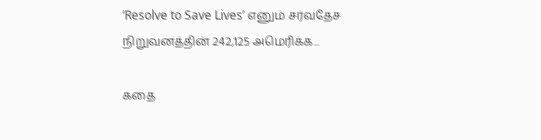‘Resolve to Save Lives’ எனும் சர்வதேச நிறுவனத்தின் 242,125 அமெரிக்க...

கதை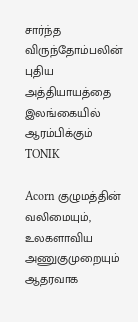சார்ந்த விருந்தோம்பலின் புதிய அத்தியாயத்தை இலங்கையில் ஆரம்பிக்கும் TONIK

Acorn குழுமத்தின் வலிமையும், உலகளாவிய அணுகுமுறையும் ஆதரவாக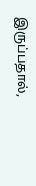இருப்பதால்,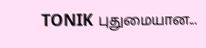TONIK புதுமையான...